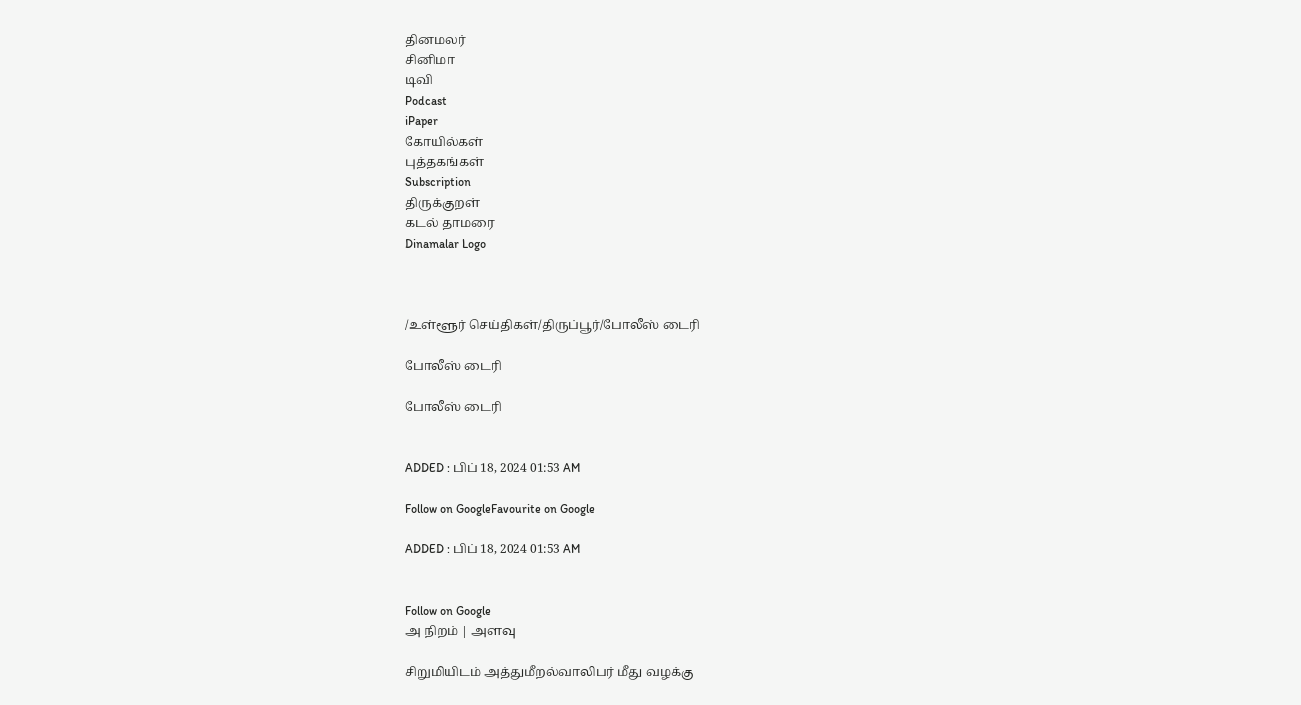தினமலர்
சினிமா
டிவி
Podcast
iPaper
கோயில்கள்
புத்தகங்கள்
Subscription
திருக்குறள்
கடல் தாமரை
Dinamalar Logo



/உள்ளூர் செய்திகள்/திருப்பூர்/போலீஸ் டைரி

போலீஸ் டைரி

போலீஸ் டைரி


ADDED : பிப் 18, 2024 01:53 AM

Follow on GoogleFavourite on Google

ADDED : பிப் 18, 2024 01:53 AM


Follow on Google
அ நிறம் | அளவு

சிறுமியிடம் அத்துமீறல்வாலிபர் மீது வழக்கு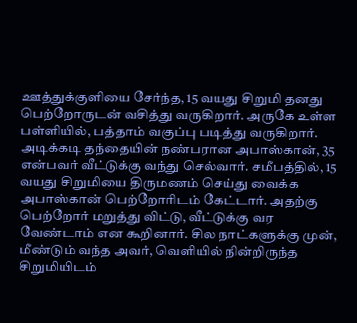ஊத்துக்குளியை சேர்ந்த, 15 வயது சிறுமி தனது பெற்றோருடன் வசித்து வருகிறார். அருகே உள்ள பள்ளியில், பத்தாம் வகுப்பு படித்து வருகிறார். அடிக்கடி தந்தையின் நண்பரான அபாஸ்கான், 35 என்பவர் வீட்டுக்கு வந்து செல்வார். சமீபத்தில், 15 வயது சிறுமியை திருமணம் செய்து வைக்க அபாஸ்கான் பெற்றோரிடம் கேட்டார். அதற்கு பெற்றோர் மறுத்து விட்டு, வீட்டுக்கு வர வேண்டாம் என கூறினார். சில நாட்களுக்கு முன், மீண்டும் வந்த அவர், வெளியில் நின்றிருந்த சிறுமியிடம்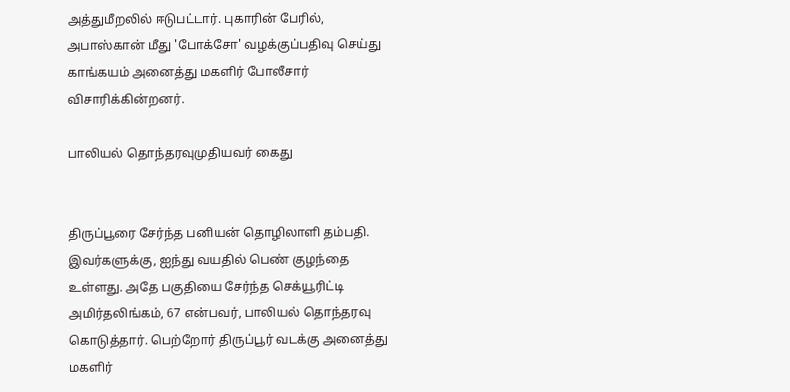அத்துமீறலில் ஈடுபட்டார். புகாரின் பேரில், அபாஸ்கான் மீது 'போக்சோ' வழக்குப்பதிவு செய்து காங்கயம் அனைத்து மகளிர் போலீசார் விசாரிக்கின்றனர்.

பாலியல் தொந்தரவுமுதியவர் கைது


திருப்பூரை சேர்ந்த பனியன் தொழிலாளி தம்பதி. இவர்களுக்கு, ஐந்து வயதில் பெண் குழந்தை உள்ளது. அதே பகுதியை சேர்ந்த செக்யூரிட்டி அமிர்தலிங்கம், 67 என்பவர், பாலியல் தொந்தரவு கொடுத்தார். பெற்றோர் திருப்பூர் வடக்கு அனைத்து மகளிர்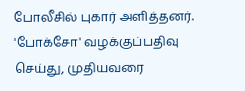போலீசில் புகார் அளித்தனர். 'போக்சோ' வழக்குப்பதிவு செய்து, முதியவரை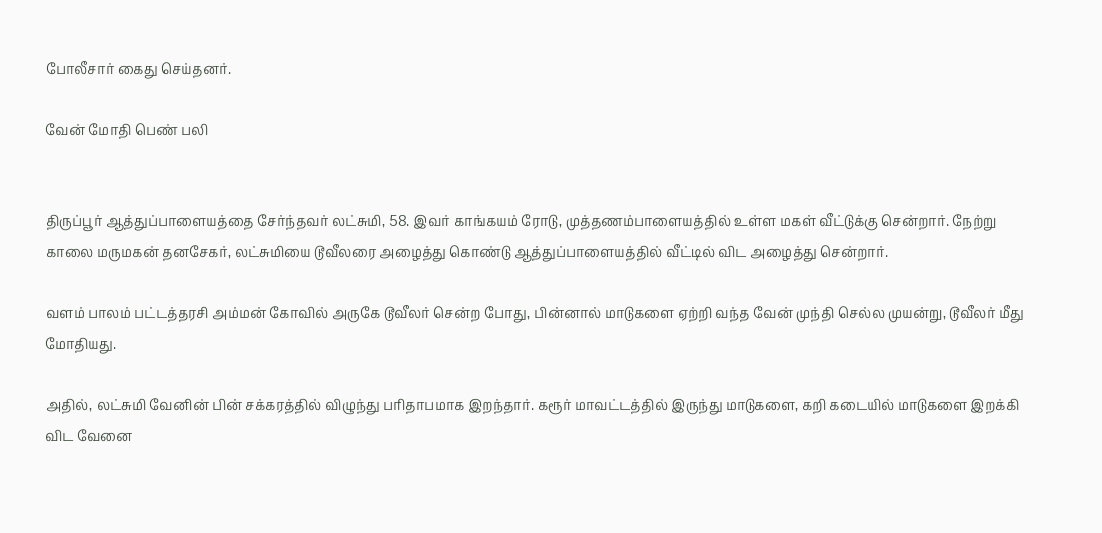போலீசார் கைது செய்தனர்.

வேன் மோதி பெண் பலி


திருப்பூர் ஆத்துப்பாளையத்தை சேர்ந்தவர் லட்சுமி, 58. இவர் காங்கயம் ரோடு, முத்தணம்பாளையத்தில் உள்ள மகள் வீட்டுக்கு சென்றார். நேற்று காலை மருமகன் தனசேகர், லட்சுமியை டூவீலரை அழைத்து கொண்டு ஆத்துப்பாளையத்தில் வீட்டில் விட அழைத்து சென்றார்.

வளம் பாலம் பட்டத்தரசி அம்மன் கோவில் அருகே டூவீலர் சென்ற போது, பின்னால் மாடுகளை ஏற்றி வந்த வேன் முந்தி செல்ல முயன்று, டூவீலர் மீது மோதியது.

அதில், லட்சுமி வேனின் பின் சக்கரத்தில் விழுந்து பரிதாபமாக இறந்தார். கரூர் மாவட்டத்தில் இருந்து மாடுகளை, கறி கடையில் மாடுகளை இறக்கி விட வேனை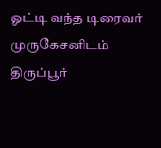ஓட்டி வந்த டிரைவர் முருகேசனிடம் திருப்பூர்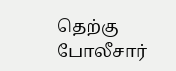தெற்கு போலீசார்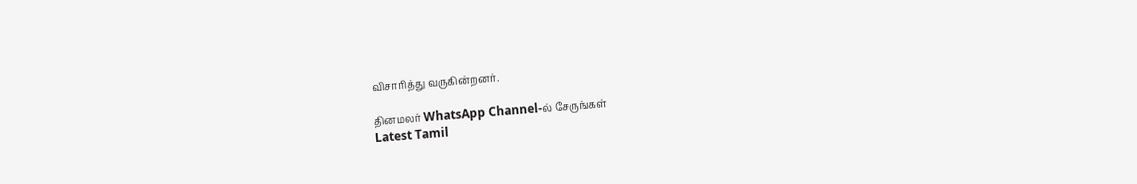விசாரித்து வருகின்றனர்.

தினமலர் WhatsApp Channel-ல் சேருங்கள்
Latest Tamil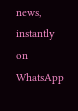news, instantly on WhatsApp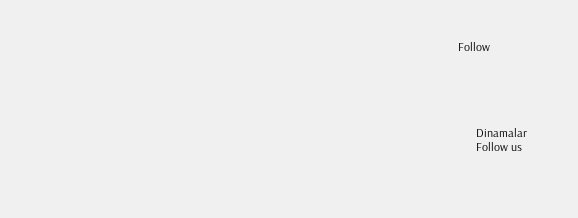Follow





      Dinamalar
      Follow us